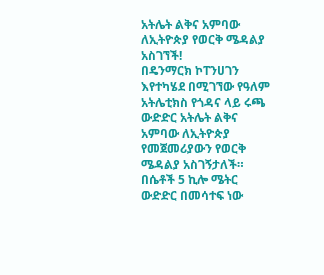አትሌት ልቅና አምባው ለኢትዮጵያ የወርቅ ሜዳልያ አስገኘች!
በዴንማርክ ኮፐንሀገን እየተካሄደ በሚገኘው የዓለም አትሌቲክስ የጎዳና ላይ ሩጫ ውድድር አትሌት ልቅና አምባው ለኢትዮጵያ የመጀመሪያውን የወርቅ ሜዳልያ አስገኝታለች።
በሴቶች 5 ኪሎ ሜትር ውድድር በመሳተፍ ነው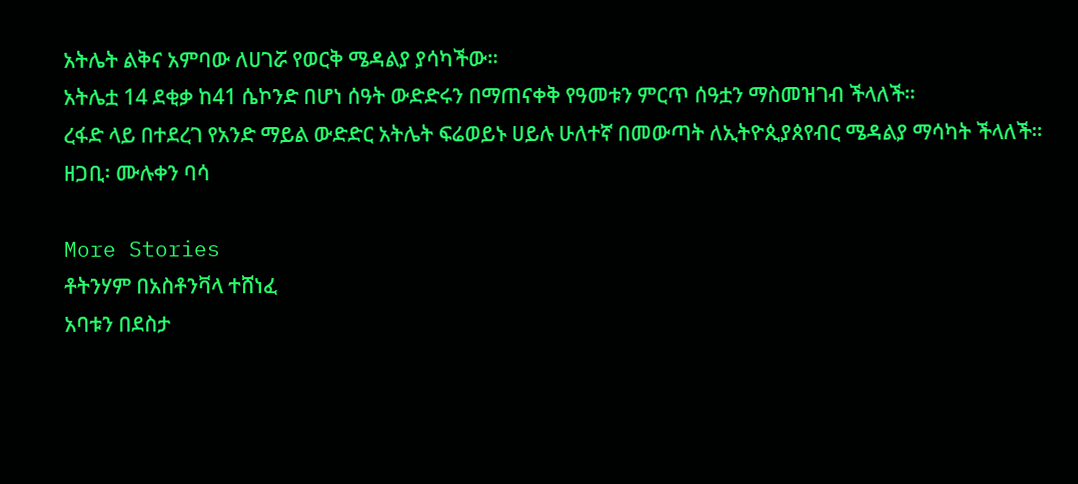አትሌት ልቅና አምባው ለሀገሯ የወርቅ ሜዳልያ ያሳካችው።
አትሌቷ 14 ደቂቃ ከ41 ሴኮንድ በሆነ ሰዓት ውድድሩን በማጠናቀቅ የዓመቱን ምርጥ ሰዓቷን ማስመዝገብ ችላለች።
ረፋድ ላይ በተደረገ የአንድ ማይል ውድድር አትሌት ፍሬወይኑ ሀይሉ ሁለተኛ በመውጣት ለኢትዮጲያጰየብር ሜዳልያ ማሳካት ችላለች።
ዘጋቢ፡ ሙሉቀን ባሳ

More Stories
ቶትንሃም በአስቶንቫላ ተሸነፈ
አባቱን በደስታ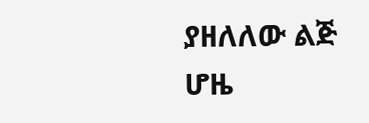ያዘለለው ልጅ
ሆዜ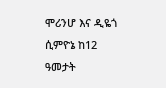ሞሪንሆ እና ዲዬጎ ሲምዮኔ ከ12 ዓመታት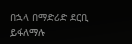በኋላ በማድሪድ ደርቢ ይፋለማሉ